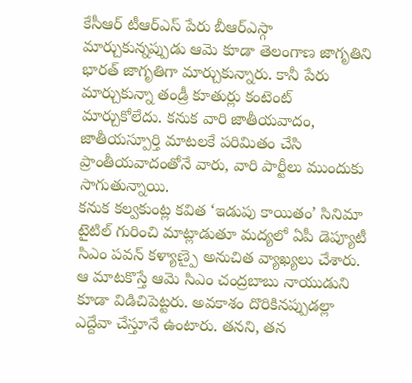కేసీఆర్ టీఆర్ఎస్ పేరు బీఆర్ఎస్గా మార్చుకున్నప్పుడు ఆమె కూడా తెలంగాణ జాగృతిని భారత్ జాగృతిగా మార్చుకున్నారు. కానీ పేరు మార్చుకున్నా తండ్రీ కూతుర్లు కంటెంట్ మార్చుకోలేదు. కనుక వారి జాతీయవాదం, జాతీయస్పూర్తి మాటలకే పరిమితం చేసి ప్రాంతీయవాదంతోనే వారు, వారి పార్టీలు ముందుకు సాగుతున్నాయి.
కనుక కల్వకుంట్ల కవిత ‘ఇడుపు కాయితం’ సినిమా టైటిల్ గురించి మాట్లాడుతూ మద్యలో ఏపీ డెప్యూటీ సిఎం పవన్ కళ్యాణ్పై అనుచిత వ్యాఖ్యలు చేశారు.
ఆ మాటకొస్తే ఆమె సిఎం చంద్రబాబు నాయుడుని కూడా విడిచిపెట్టరు. అవకాశం దొరికినప్పుడల్లా ఎద్దేవా చేస్తూనే ఉంటారు. తనని, తన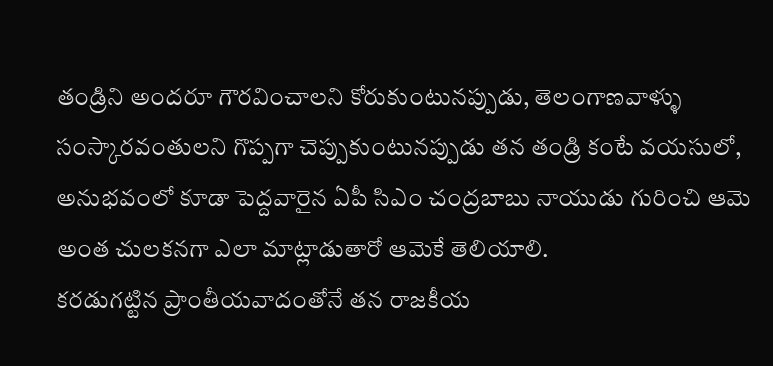తండ్రిని అందరూ గౌరవించాలని కోరుకుంటునప్పుడు, తెలంగాణవాళ్ళు సంస్కారవంతులని గొప్పగా చెప్పుకుంటునప్పుడు తన తండ్రి కంటే వయసులో, అనుభవంలో కూడా పెద్దవారైన ఏపీ సిఎం చంద్రబాబు నాయుడు గురించి ఆమె అంత చులకనగా ఎలా మాట్లాడుతారో ఆమెకే తెలియాలి.
కరడుగట్టిన ప్రాంతీయవాదంతోనే తన రాజకీయ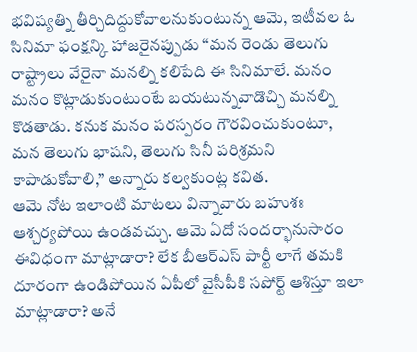భవిష్యత్ని తీర్చిదిద్దుకోవాలనుకుంటున్న ఆమె, ఇటీవల ఓ సినిమా ఫంక్షన్కి హాజరైనప్పుడు “మన రెండు తెలుగు రాష్ట్రాలు వేరైనా మనల్ని కలిపేది ఈ సినిమాలే. మనం మనం కొట్లాడుకుంటుంటే బయటున్నవాడొచ్చి మనల్ని కొడతాడు. కనుక మనం పరస్పరం గౌరవించుకుంటూ, మన తెలుగు భాషని, తెలుగు సినీ పరిశ్రమని కాపాడుకోవాలి,” అన్నారు కల్వకుంట్ల కవిత.
ఆమె నోట ఇలాంటి మాటలు విన్నావారు బహుశః ఆశ్చర్యపోయి ఉండవచ్చు. ఆమె ఏదో సందర్భానుసారం ఈవిధంగా మాట్లాడారా? లేక బీఆర్ఎస్ పార్టీ లాగే తమకి దూరంగా ఉండిపోయిన ఏపీలో వైసీపీకి సపోర్ట్ ఆశిస్తూ ఇలా మాట్లాడారా? అనే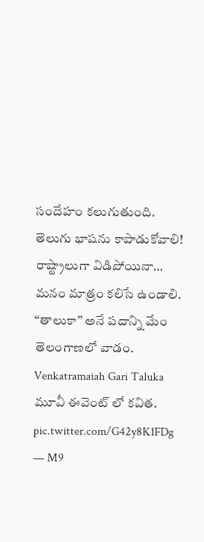సందేహం కలుగుతుంది.
తెలుగు భాషను కాపాడుకోవాలి!
రాష్ట్రాలుగా విడిపోయినా… మనం మాత్రం కలిసే ఉండాలి.
“తాలుకా” అనే పదాన్ని మేం తెలంగాణలో వాడం. Venkatramaiah Gari Taluka మూవీ ఈవెంట్ లో కవిత. pic.twitter.com/G42y8K1FDg
— M9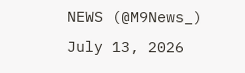NEWS (@M9News_) July 13, 2026